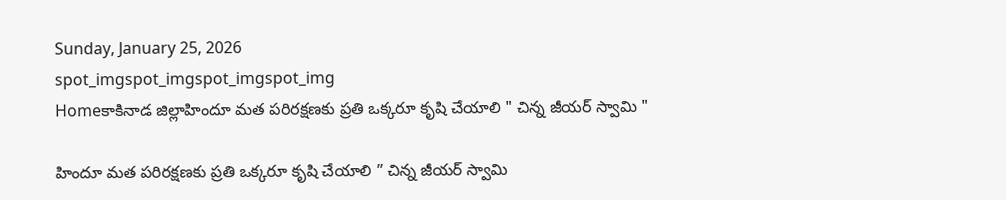Sunday, January 25, 2026
spot_imgspot_imgspot_imgspot_img
Homeకాకినాడ జిల్లాహిందూ మత పరిరక్షణకు ప్రతి ఒక్కరూ కృషి చేయాలి " చిన్న జీయర్ స్వామి "

హిందూ మత పరిరక్షణకు ప్రతి ఒక్కరూ కృషి చేయాలి ” చిన్న జీయర్ స్వామి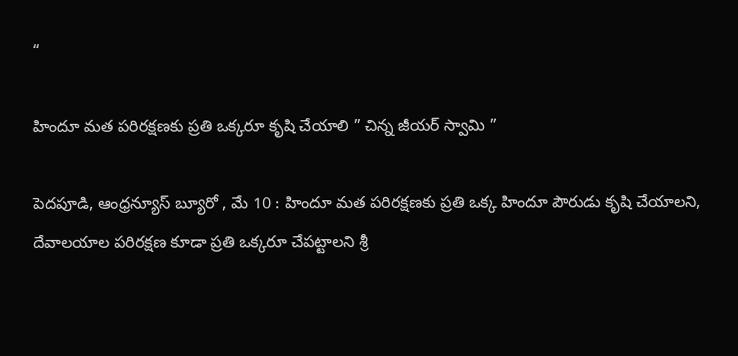“

హిందూ మత పరిరక్షణకు ప్రతి ఒక్కరూ కృషి చేయాలి ” చిన్న జీయర్ స్వామి ”

పెదపూడి, ఆంధ్రన్యూస్ బ్యూరో , మే 10 : హిందూ మత పరిరక్షణకు ప్రతి ఒక్క హిందూ పౌరుడు కృషి చేయాలని, దేవాలయాల పరిరక్షణ కూడా ప్రతి ఒక్కరూ చేపట్టాలని శ్రీ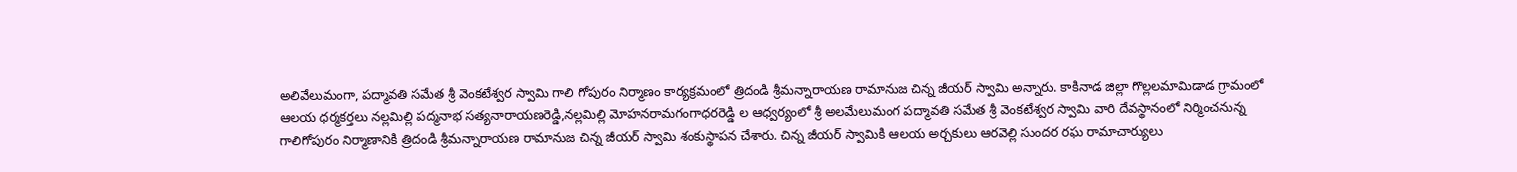అలివేలుమంగా, పద్మావతి సమేత శ్రీ వెంకటేశ్వర స్వామి గాలి గోపురం నిర్మాణం కార్యక్రమంలో త్రిదండి శ్రీమన్నారాయణ రామానుజ చిన్న జీయర్ స్వామి అన్నారు. కాకినాడ జిల్లా గొల్లలమామిడాడ గ్రామంలో ఆలయ ధర్మకర్తలు నల్లమిల్లి పద్మనాభ సత్యనారాయణరెడ్డి,నల్లమిల్లి మోహనరామగంగాధరరెడ్డి ల ఆధ్వర్యంలో శ్రీ అలమేలుమంగ పద్మావతి సమేత శ్రీ వెంకటేశ్వర స్వామి వారి దేవస్థానంలో నిర్మించనున్న గాలిగోపురం నిర్మాణానికి త్రిదండి శ్రీమన్నారాయణ రామానుజ చిన్న జీయర్ స్వామి శంకుస్థాపన చేశారు. చిన్న జీయర్ స్వామికి ఆలయ అర్చకులు ఆరవెల్లి సుందర రఘ రామాచార్యులు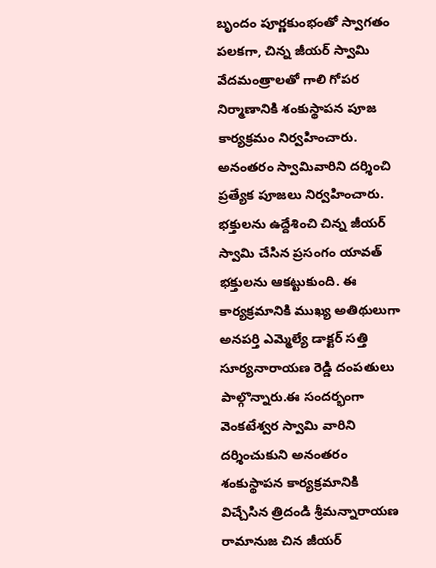బృందం పూర్ణకుంభంతో స్వాగతం పలకగా, చిన్న జీయర్ స్వామి వేదమంత్రాలతో గాలి గోపర నిర్మాణానికి శంకుస్థాపన పూజ కార్యక్రమం నిర్వహించారు. అనంతరం స్వామివారిని దర్శించి ప్రత్యేక పూజలు నిర్వహించారు. భక్తులను ఉద్దేశించి చిన్న జీయర్ స్వామి చేసిన ప్రసంగం యావత్ భక్తులను ఆకట్టుకుంది. ఈ కార్యక్రమానికి ముఖ్య అతిథులుగా అనపర్తి ఎమ్మెల్యే డాక్టర్ సత్తి సూర్యనారాయణ రెడ్డి దంపతులు పాల్గొన్నారు.ఈ సందర్భంగా వెంకటేశ్వర స్వామి వారిని దర్శించుకుని అనంతరం శంకుస్థాపన కార్యక్రమానికి విచ్చేసిన త్రిదండి శ్రీమన్నారాయణ రామానుజ చిన జీయర్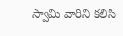స్వామి వారిని కలిసి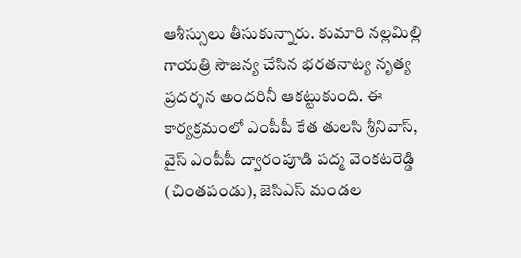ఆశీస్సులు తీసుకున్నారు. కుమారి నల్లమిల్లి గాయత్రి సౌజన్య చేసిన భరతనాట్య నృత్య ప్రదర్శన అందరినీ ఆకట్టుకుంది. ఈ కార్యక్రమంలో ఎంపీపీ కేత తులసి శ్రీనివాస్, వైస్ ఎంపీపీ ద్వారంపూడి పద్మ వెంకటరెడ్డి (చింతపండు), జెసిఎస్ మండల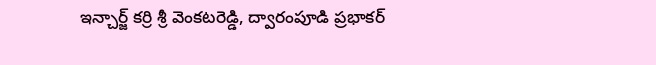ఇన్చార్జ్ కర్రి శ్రీ వెంకటరెడ్డి, ద్వారంపూడి ప్రభాకర్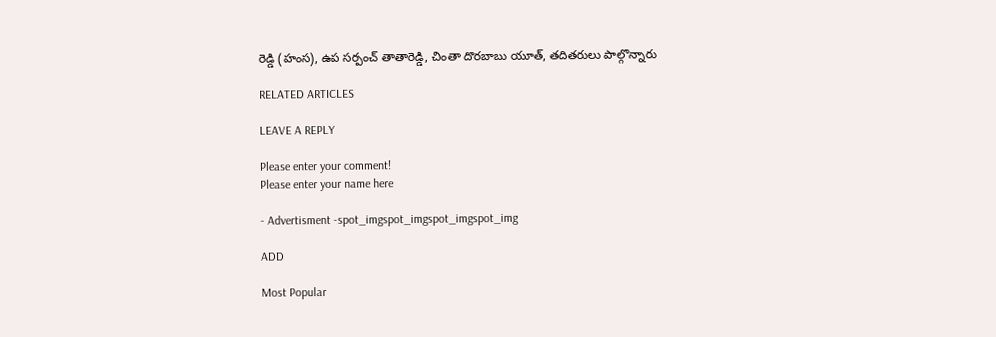రెడ్డి (హంస), ఉప సర్పంచ్ తాతారెడ్డి, చింతా దొరబాబు యూత్, తదితరులు పాల్గొన్నారు

RELATED ARTICLES

LEAVE A REPLY

Please enter your comment!
Please enter your name here

- Advertisment -spot_imgspot_imgspot_imgspot_img

ADD

Most Popular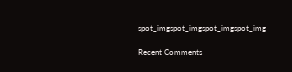spot_imgspot_imgspot_imgspot_img

Recent Comments